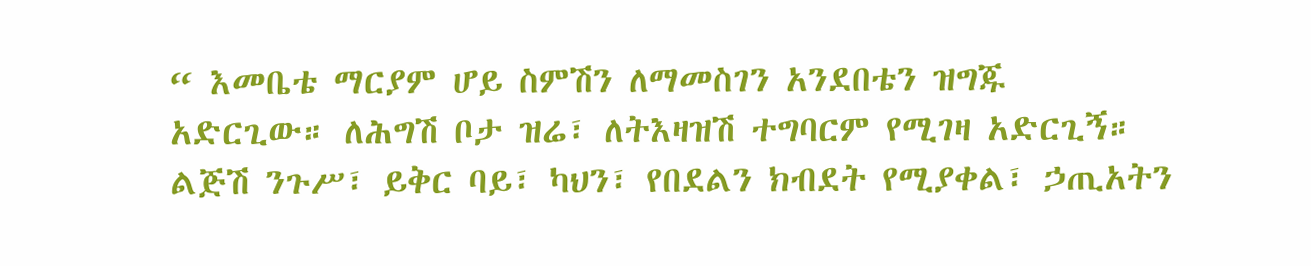“ እመቤቴ ማርያም ሆይ ስምሽን ለማመስገን አንደበቴን ዝግጁ አድርጊው። ለሕግሽ ቦታ ዝሬ፣ ለትእዛዝሽ ተግባርም የሚገዛ አድርጊኝ። ልጅሽ ንጉሥ፣ ይቅር ባይ፣ ካህን፣ የበደልን ክብደት የሚያቀል፣ ኃጢአትን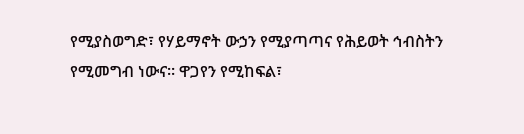የሚያስወግድ፣ የሃይማኖት ውኃን የሚያጣጣና የሕይወት ኅብስትን የሚመግብ ነውና። ዋጋየን የሚከፍል፣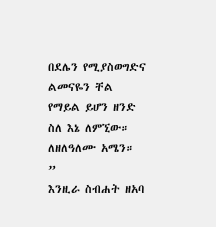በደሌን የሚያስወግድና ልመናዬን ቸል የማይል ይሆን ዘንድ ስለ እኔ ለምኚው። ለዘለዓለሙ አሜን። ”
እንዚራ ስብሐት ዘአባ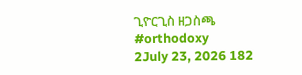ጊዮርጊስ ዘጋስጫ
#orthodoxy
2July 23, 2026 182